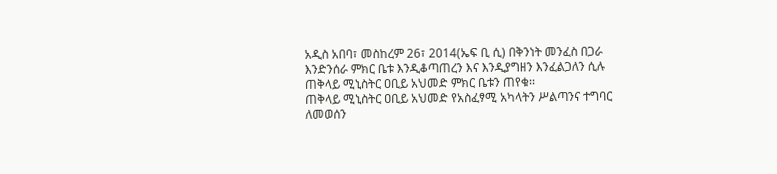አዲስ አበባ፣ መስከረም 26፣ 2014(ኤፍ ቢ ሲ) በቅንነት መንፈስ በጋራ እንድንሰራ ምክር ቤቱ እንዲቆጣጠረን እና እንዲያግዘን እንፈልጋለን ሲሉ ጠቅላይ ሚኒስትር ዐቢይ አህመድ ምክር ቤቱን ጠየቁ፡፡
ጠቅላይ ሚኒስትር ዐቢይ አህመድ የአስፈፃሚ አካላትን ሥልጣንና ተግባር ለመወሰን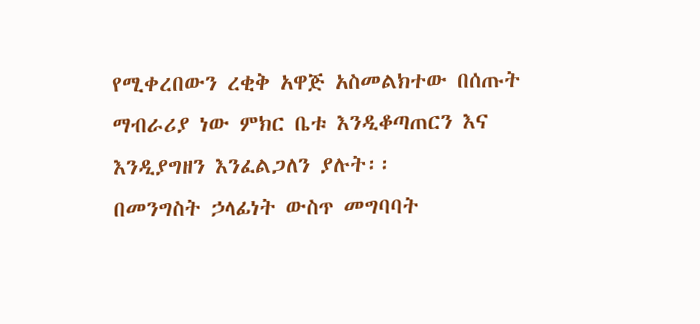የሚቀረበውን ረቂቅ አዋጅ አስመልክተው በሰጡት ማብራሪያ ነው ምክር ቤቱ እንዲቆጣጠርን እና እንዲያግዘን እንፈልጋለን ያሉት፡፡
በመንግስት ኃላፊነት ውስጥ መግባባት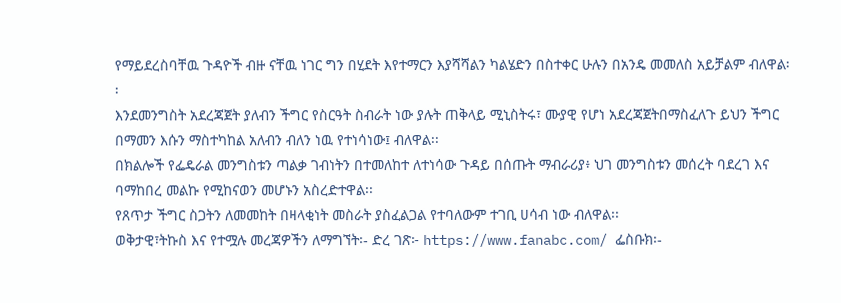የማይደረስባቸዉ ጉዳዮች ብዙ ናቸዉ ነገር ግን በሂደት እየተማርን እያሻሻልን ካልሄድን በስተቀር ሁሉን በአንዴ መመለስ አይቻልም ብለዋል፡፡
እንደመንግስት አደረጃጀት ያለብን ችግር የስርዓት ስብራት ነው ያሉት ጠቅላይ ሚኒስትሩ፣ ሙያዊ የሆነ አደረጃጀትበማስፈለጉ ይህን ችግር በማመን እሱን ማስተካከል አለብን ብለን ነዉ የተነሳነው፤ ብለዋል፡፡
በክልሎች የፌዴራል መንግስቱን ጣልቃ ገብነትን በተመለከተ ለተነሳው ጉዳይ በሰጡት ማብራሪያ፥ ህገ መንግስቱን መሰረት ባደረገ እና ባማከበረ መልኩ የሚከናወን መሆኑን አስረድተዋል፡፡
የጸጥታ ችግር ስጋትን ለመመከት በዛላቂነት መስራት ያስፈልጋል የተባለውም ተገቢ ሀሳብ ነው ብለዋል፡፡
ወቅታዊ፣ትኩስ እና የተሟሉ መረጃዎችን ለማግኘት፡- ድረ ገጽ፦ https://www.fanabc.com/ ፌስቡክ፡-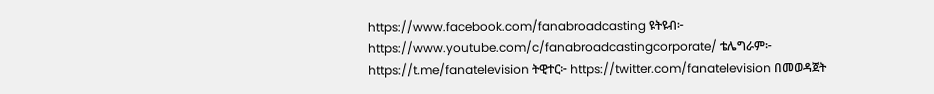https://www.facebook.com/fanabroadcasting ዩትዩብ፦ https://www.youtube.com/c/fanabroadcastingcorporate/ ቴሌግራም፦ https://t.me/fanatelevision ትዊተር፦ https://twitter.com/fanatelevision በመወዳጀት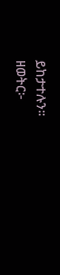ይከታተሉን፡፡
ዘወትር፦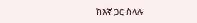ከእኛ ጋር ስላሉ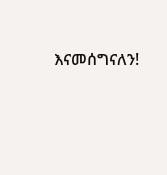እናመሰግናለን!